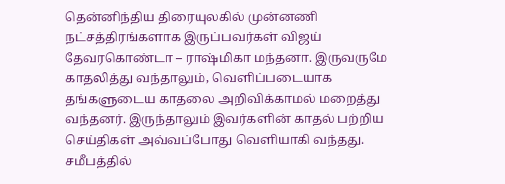தென்னிந்திய திரையுலகில் முன்னணி நட்சத்திரங்களாக இருப்பவர்கள் விஜய் தேவரகொண்டா – ராஷ்மிகா மந்தனா. இருவருமே காதலித்து வந்தாலும், வெளிப்படையாக தங்களுடைய காதலை அறிவிக்காமல் மறைத்து வந்தனர். இருந்தாலும் இவர்களின் காதல் பற்றிய செய்திகள் அவ்வப்போது வெளியாகி வந்தது.
சமீபத்தில்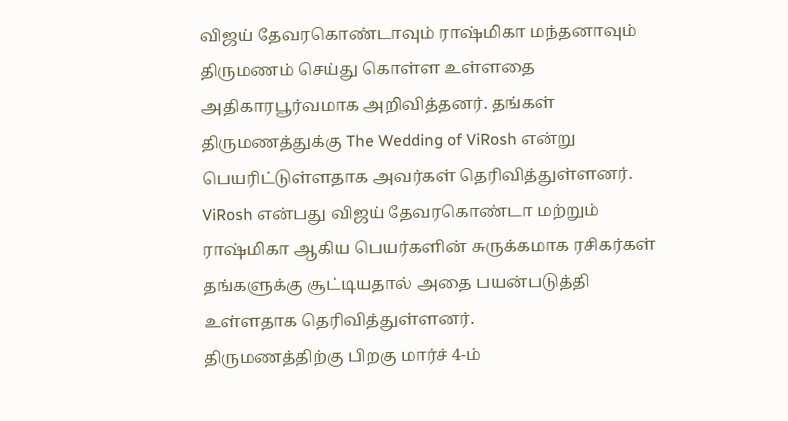விஜய் தேவரகொண்டாவும் ராஷ்மிகா மந்தனாவும் திருமணம் செய்து கொள்ள உள்ளதை அதிகாரபூர்வமாக அறிவித்தனர். தங்கள் திருமணத்துக்கு The Wedding of ViRosh என்று பெயரிட்டுள்ளதாக அவர்கள் தெரிவித்துள்ளனர். ViRosh என்பது விஜய் தேவரகொண்டா மற்றும் ராஷ்மிகா ஆகிய பெயர்களின் சுருக்கமாக ரசிகர்கள் தங்களுக்கு சூட்டியதால் அதை பயன்படுத்தி உள்ளதாக தெரிவித்துள்ளனர்.
திருமணத்திற்கு பிறகு மார்ச் 4-ம்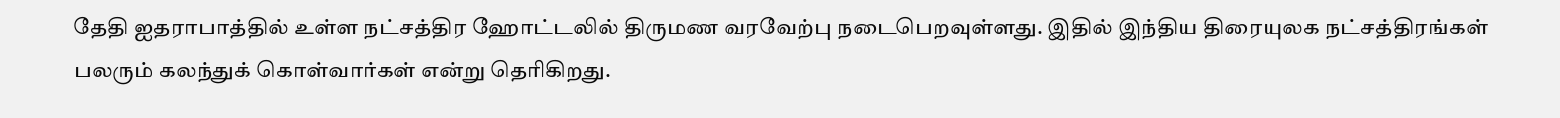தேதி ஐதராபாத்தில் உள்ள நட்சத்திர ஹோட்டலில் திருமண வரவேற்பு நடைபெறவுள்ளது. இதில் இந்திய திரையுலக நட்சத்திரங்கள் பலரும் கலந்துக் கொள்வார்கள் என்று தெரிகிறது.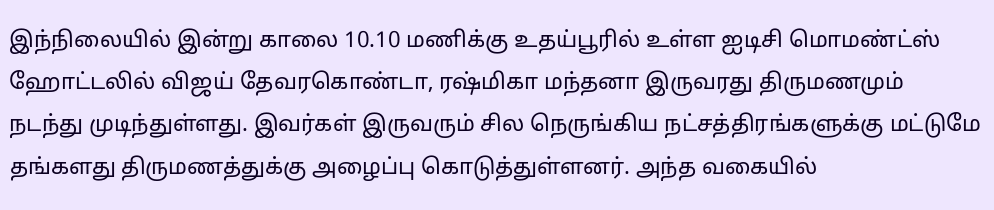இந்நிலையில் இன்று காலை 10.10 மணிக்கு உதய்பூரில் உள்ள ஐடிசி மொமண்ட்ஸ் ஹோட்டலில் விஜய் தேவரகொண்டா, ரஷ்மிகா மந்தனா இருவரது திருமணமும் நடந்து முடிந்துள்ளது. இவர்கள் இருவரும் சில நெருங்கிய நட்சத்திரங்களுக்கு மட்டுமே தங்களது திருமணத்துக்கு அழைப்பு கொடுத்துள்ளனர். அந்த வகையில்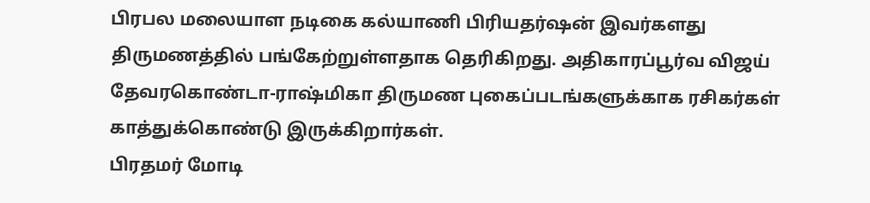பிரபல மலையாள நடிகை கல்யாணி பிரியதர்ஷன் இவர்களது திருமணத்தில் பங்கேற்றுள்ளதாக தெரிகிறது. அதிகாரப்பூர்வ விஜய் தேவரகொண்டா-ராஷ்மிகா திருமண புகைப்படங்களுக்காக ரசிகர்கள் காத்துக்கொண்டு இருக்கிறார்கள்.
பிரதமர் மோடி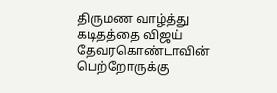திருமண வாழ்த்து கடிதத்தை விஜய் தேவரகொண்டாவின் பெற்றோருக்கு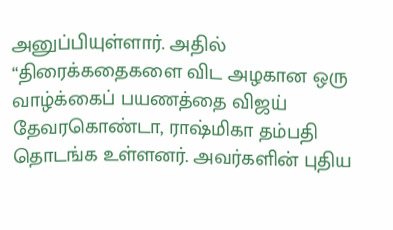அனுப்பியுள்ளார். அதில் “திரைக்கதைகளை விட அழகான ஒரு வாழ்க்கைப் பயணத்தை விஜய் தேவரகொண்டா, ராஷ்மிகா தம்பதி தொடங்க உள்ளனர். அவர்களின் புதிய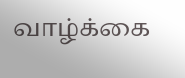வாழ்க்கை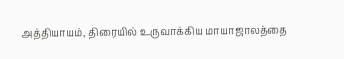அத்தியாயம், திரையில் உருவாக்கிய மாயாஜாலத்தை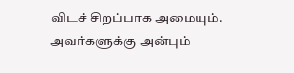விடச் சிறப்பாக அமையும். அவர்களுக்கு அன்பும்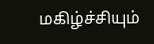மகிழ்ச்சியும்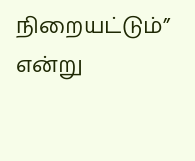நிறையட்டும்” என்று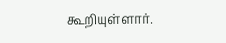கூறியுள்ளார்.